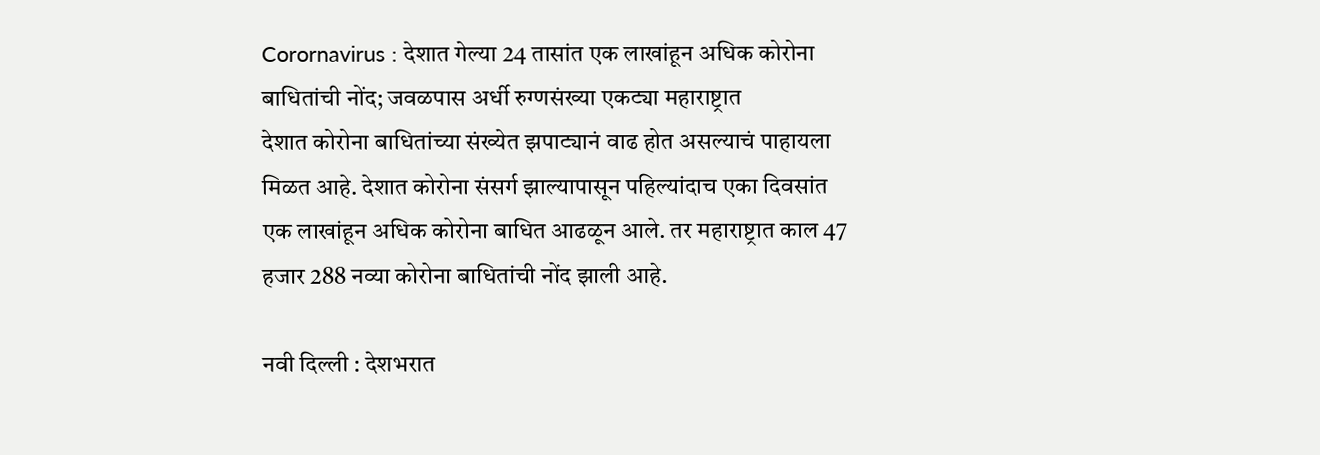Corornavirus : देशात गेल्या 24 तासांत एक लाखांहून अधिक कोरोना बाधितांची नोंद; जवळपास अर्धी रुग्णसंख्या एकट्या महाराष्ट्रात
देशात कोरोना बाधितांच्या संख्येत झपाट्यानं वाढ होत असल्याचं पाहायला मिळत आहे. देशात कोरोना संसर्ग झाल्यापासून पहिल्यांदाच एका दिवसांत एक लाखांहून अधिक कोरोना बाधित आढळून आले. तर महाराष्ट्रात काल 47 हजार 288 नव्या कोरोना बाधितांची नोंद झाली आहे.

नवी दिल्ली : देशभरात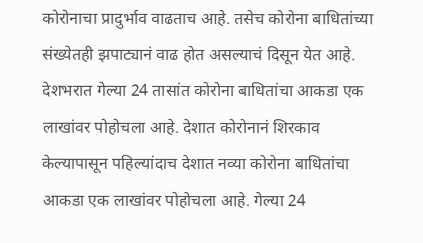कोरोनाचा प्रादुर्भाव वाढताच आहे. तसेच कोरोना बाधितांच्या संख्येतही झपाट्यानं वाढ होत असल्याचं दिसून येत आहे. देशभरात गेल्या 24 तासांत कोरोना बाधितांचा आकडा एक लाखांवर पोहोचला आहे. देशात कोरोनानं शिरकाव केल्यापासून पहिल्यांदाच देशात नव्या कोरोना बाधितांचा आकडा एक लाखांवर पोहोचला आहे. गेल्या 24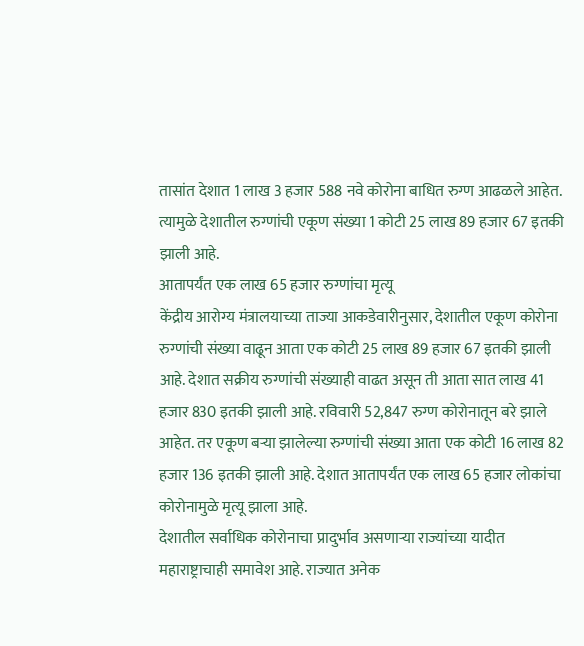तासांत देशात 1 लाख 3 हजार 588 नवे कोरोना बाधित रुग्ण आढळले आहेत. त्यामुळे देशातील रुग्णांची एकूण संख्या 1 कोटी 25 लाख 89 हजार 67 इतकी झाली आहे.
आतापर्यंत एक लाख 65 हजार रुग्णांचा मृत्यू
केंद्रीय आरोग्य मंत्रालयाच्या ताज्या आकडेवारीनुसार, देशातील एकूण कोरोना रुग्णांची संख्या वाढून आता एक कोटी 25 लाख 89 हजार 67 इतकी झाली आहे. देशात सक्रीय रुग्णांची संख्याही वाढत असून ती आता सात लाख 41 हजार 830 इतकी झाली आहे. रविवारी 52,847 रुग्ण कोरोनातून बरे झाले आहेत. तर एकूण बऱ्या झालेल्या रुग्णांची संख्या आता एक कोटी 16 लाख 82 हजार 136 इतकी झाली आहे. देशात आतापर्यंत एक लाख 65 हजार लोकांचा कोरोनामुळे मृत्यू झाला आहे.
देशातील सर्वाधिक कोरोनाचा प्रादुर्भाव असणाऱ्या राज्यांच्या यादीत महाराष्ट्राचाही समावेश आहे. राज्यात अनेक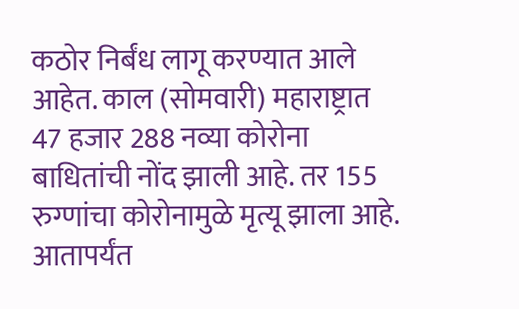कठोर निर्बंध लागू करण्यात आले आहेत. काल (सोमवारी) महाराष्ट्रात 47 हजार 288 नव्या कोरोना बाधितांची नोंद झाली आहे. तर 155 रुग्णांचा कोरोनामुळे मृत्यू झाला आहे. आतापर्यंत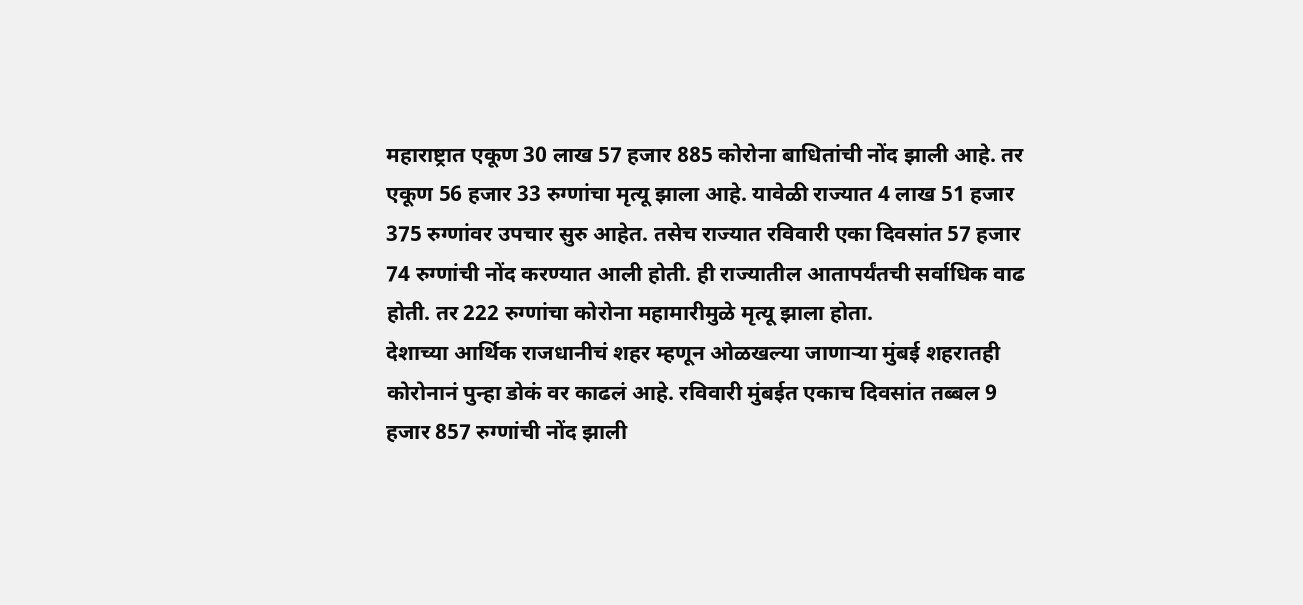महाराष्ट्रात एकूण 30 लाख 57 हजार 885 कोरोना बाधितांची नोंद झाली आहे. तर एकूण 56 हजार 33 रुग्णांचा मृत्यू झाला आहे. यावेळी राज्यात 4 लाख 51 हजार 375 रुग्णांवर उपचार सुरु आहेत. तसेच राज्यात रविवारी एका दिवसांत 57 हजार 74 रुग्णांची नोंद करण्यात आली होती. ही राज्यातील आतापर्यंतची सर्वाधिक वाढ होती. तर 222 रुग्णांचा कोरोना महामारीमुळे मृत्यू झाला होता.
देशाच्या आर्थिक राजधानीचं शहर म्हणून ओळखल्या जाणाऱ्या मुंबई शहरातही कोरोनानं पुन्हा डोकं वर काढलं आहे. रविवारी मुंबईत एकाच दिवसांत तब्बल 9 हजार 857 रुग्णांची नोंद झाली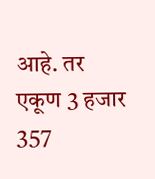आहे. तर एकूण 3 हजार 357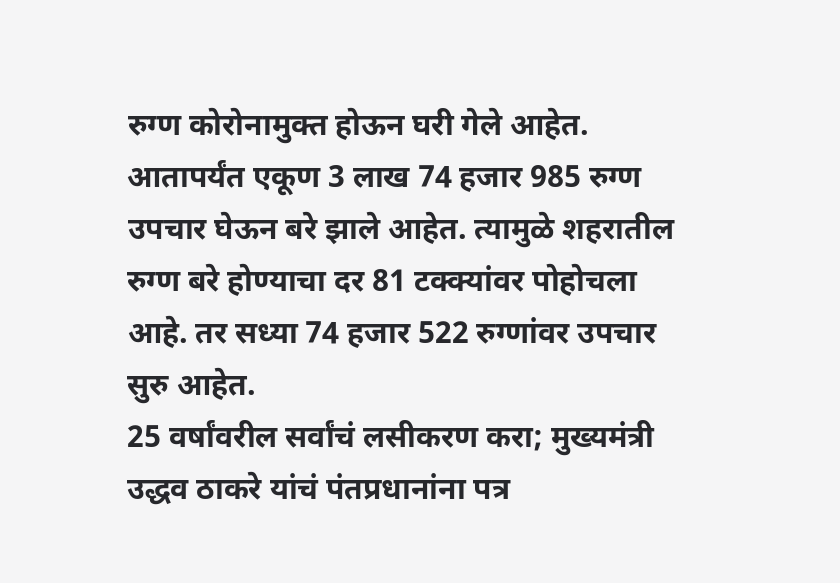रुग्ण कोरोनामुक्त होऊन घरी गेले आहेत. आतापर्यंत एकूण 3 लाख 74 हजार 985 रुग्ण उपचार घेऊन बरे झाले आहेत. त्यामुळे शहरातील रुग्ण बरे होण्याचा दर 81 टक्क्यांवर पोहोचला आहे. तर सध्या 74 हजार 522 रुग्णांवर उपचार सुरु आहेत.
25 वर्षांवरील सर्वांचं लसीकरण करा; मुख्यमंत्री उद्धव ठाकरे यांचं पंतप्रधानांना पत्र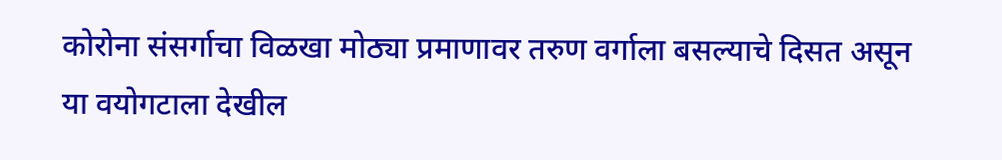कोरोना संसर्गाचा विळखा मोठ्या प्रमाणावर तरुण वर्गाला बसल्याचे दिसत असून या वयोगटाला देखील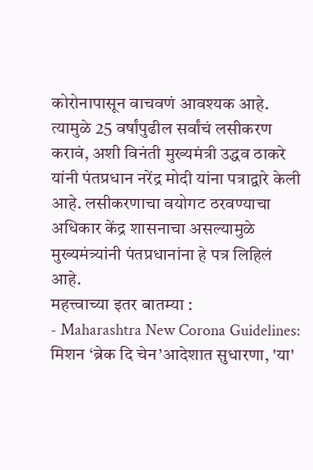कोरोनापासून वाचवणं आवश्यक आहे. त्यामुळे 25 वर्षांपुढील सर्वांचं लसीकरण करावं, अशी विनंती मुख्यमंत्री उद्धव ठाकरे यांनी पंतप्रधान नरेंद्र मोदी यांना पत्राद्वारे केली आहे. लसीकरणाचा वयोगट ठरवण्याचा अधिकार केंद्र शासनाचा असल्यामुळे मुख्यमंत्र्यांनी पंतप्रधानांना हे पत्र लिहिलं आहे.
महत्त्वाच्या इतर बातम्या :
- Maharashtra New Corona Guidelines: मिशन ‘ब्रेक दि चेन’आदेशात सुधारणा, 'या'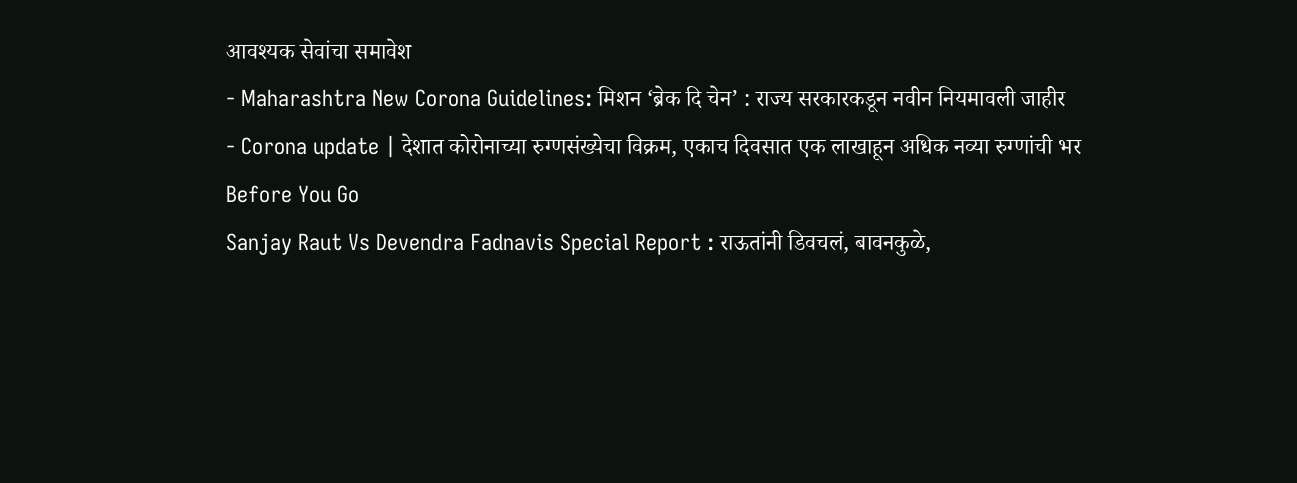आवश्यक सेवांचा समावेश
- Maharashtra New Corona Guidelines: मिशन ‘ब्रेक दि चेन’ : राज्य सरकारकडून नवीन नियमावली जाहीर
- Corona update | देशात कोरोनाच्या रुग्णसंख्येचा विक्रम, एकाच दिवसात एक लाखाहून अधिक नव्या रुग्णांची भर
Before You Go
Sanjay Raut Vs Devendra Fadnavis Special Report : राऊतांनी डिवचलं, बावनकुळे,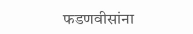फडणवीसांना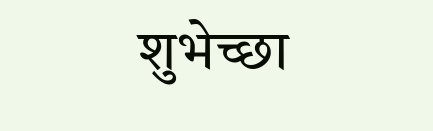शुभेच्छा